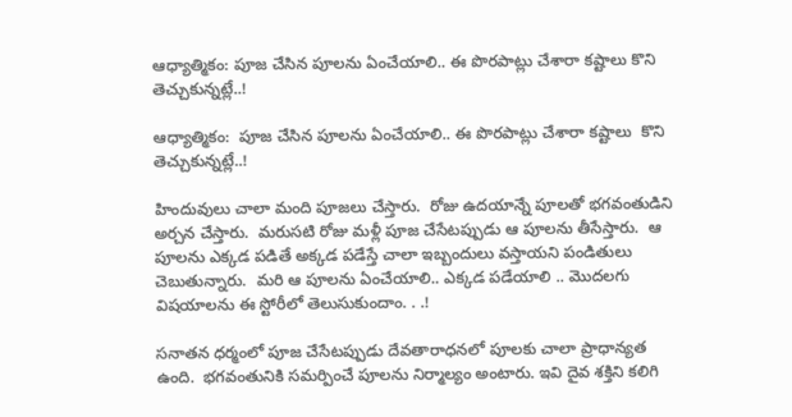ఆధ్యాత్మికం: పూజ చేసిన పూలను ఏంచేయాలి.. ఈ పొరపాట్లు చేశారా కష్టాలు కొని తెచ్చుకున్నట్లే..!

ఆధ్యాత్మికం:  పూజ చేసిన పూలను ఏంచేయాలి.. ఈ పొరపాట్లు చేశారా కష్టాలు  కొని తెచ్చుకున్నట్లే..!

హిందువులు చాలా మంది పూజలు చేస్తారు.  రోజు ఉదయాన్నే పూలతో భగవంతుడిని అర్చన చేస్తారు.  మరుసటి రోజు మళ్లీ పూజ చేసేటప్పుడు ఆ పూలను తీసేస్తారు.  ఆ పూలను ఎక్కడ పడితే అక్కడ పడేస్తే చాలా ఇబ్బందులు వస్తాయని పండితులు చెబుతున్నారు.  మరి ఆ పూలను ఏంచేయాలి.. ఎక్కడ పడేయాలి .. మొదలగు విషయాలను ఈ స్టోరీలో తెలుసుకుందాం. . .!

సనాతన ధర్మంలో పూజ చేసేటప్పుడు దేవతారాధనలో పూలకు చాలా ప్రాధాన్యత ఉంది.  భగవంతునికి సమర్పించే పూలను నిర్మాల్యం అంటారు. ఇవి దైవ శక్తిని కలిగి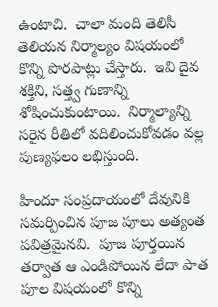ఉంటాచి.  చాలా మంది తెలిసీ తెలియన నిర్మాల్యం విషయంలో కొన్ని పొరపాట్లు చేస్తారు.  ఇవి దైవ శక్తిని, సత్త్వ గుణాన్ని శోషించుకుంటాయి.  నిర్మాల్యాన్ని సరైన రీతిలో వదిలించుకోవడం వల్ల పుణ్యఫలం లభిస్తుంది.

హిందూ సంప్రదాయంలో దేవునికి సమర్పించిన పూజ పూలు అత్యంత పవిత్రమైనవి.  పూజ పూర్తయిన తర్వాత ఆ ఎండిపోయిన లేదా పాత పూల విషయంలో కొన్ని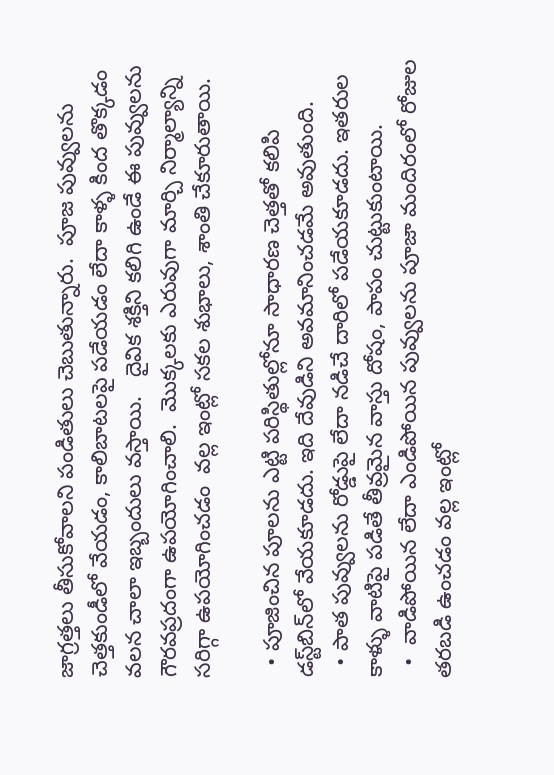జాగ్రత్తలు తీసుకోవాలని పండితులు చెబుతున్నారు.  పూజ పువ్వులను చెత్తకుండీలో వేయడం, కాలిబాటలపై పడేయడం లేదా కాళ్ళ కింద తొక్కడం  వలన చాలా ఇబ్బందులు వస్తాయి.   దైవిక శక్తిని కలిగి ఉండే ఈ పువ్వులను గౌరవప్రదంగా ఉపయోగించాలి.  మొక్కలకు ఎరువుగా మార్చి నిర్మాల్యాన్ని సరిగ్గా ఉపయోగించడం  వల్ల ఇంట్లో సకల శుభాలు, శాంతి చేకూరుతాయి.

  • పూజించిన పూలను ఎట్టి పరిస్థితుల్లోనూ సాధారణ చెత్తతో కలిపి డస్ట్‌బిన్‌లో వేయకూడదు. ఇది దేవుడిని అవమానించడమే అవుతుంది.
  • పాత పువ్వులను రోడ్డుపై లేదా నడిచే దారిలో పడేయకూడదు. ఇతరుల కాళ్ళు వాటిపై పడితే తీవ్రమైన వాస్తు దోషం, పాపం చుట్టుకుంటాయి.
  •  వాడిపోయిన లేదా ఎండిపోయిన పువ్వులను పూజా మందిరంలో రోజుల తరబడి ఉంచడం వల్ల ఇంట్లో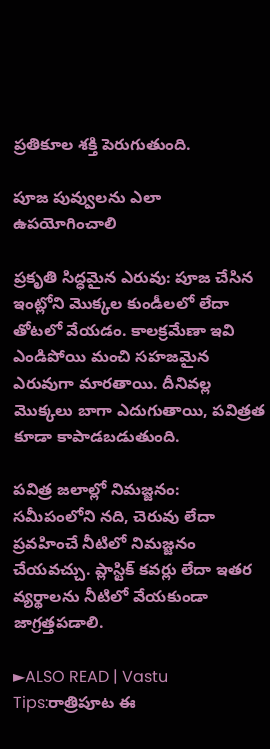ప్రతికూల శక్తి పెరుగుతుంది.

పూజ పువ్వులను ఎలా ఉపయోగించాలి

ప్రకృతి సిద్ధమైన ఎరువు: పూజ చేసిన  ఇంట్లోని మొక్కల కుండీలలో లేదా తోటలో వేయడం. కాలక్రమేణా ఇవి ఎండిపోయి మంచి సహజమైన ఎరువుగా మారతాయి. దీనివల్ల మొక్కలు బాగా ఎదుగుతాయి, పవిత్రత కూడా కాపాడబడుతుంది.

పవిత్ర జలాల్లో నిమజ్జనం:  సమీపంలోని నది, చెరువు లేదా ప్రవహించే నీటిలో నిమజ్జనం చేయవచ్చు. ప్లాస్టిక్ కవర్లు లేదా ఇతర వ్యర్థాలను నీటిలో వేయకుండా జాగ్రత్తపడాలి.

►ALSO READ | Vastu Tips:రాత్రిపూట ఈ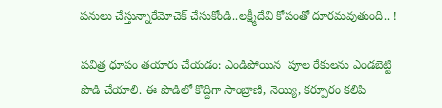పనులు చేస్తున్నారేమోచెక్ చేసుకోండి..లక్ష్మీదేవి కోపంతో దూరమవుతుంది.. !

పవిత్ర ధూపం తయారు చేయడం: ఎండిపోయిన  పూల రేకులను ఎండబెట్టి పొడి చేయాలి. ఈ పొడిలో కొద్దిగా సాంబ్రాణి, నెయ్యి, కర్పూరం కలిపి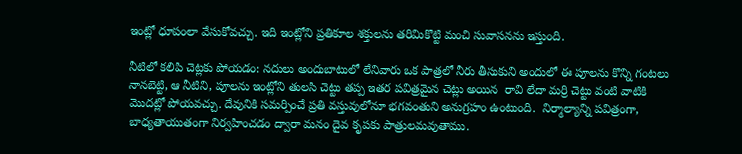ఇంట్లో ధూపంలా వేసుకోవచ్చు. ఇది ఇంట్లోని ప్రతికూల శక్తులను తరిమికొట్టి మంచి సువాసనను ఇస్తుంది.

నీటిలో కలిపి చెట్లకు పోయడం: నదులు అందుబాటులో లేనివారు ఒక పాత్రలో నీరు తీసుకుని అందులో ఈ పూలను కొన్ని గంటలు నానబెట్టి, ఆ నీటిని, పూలను ఇంట్లోని తులసి చెట్టు తప్ప ఇతర పవిత్రమైన చెట్లు అయిన  రావి లేదా మర్రి చెట్టు వంటి వాటికి మొదట్లో పోయవచ్చు. దేవునికి సమర్పించే ప్రతి వస్తువులోనూ భగవంతుని అనుగ్రహం ఉంటుంది.  నిర్మాల్యాన్ని పవిత్రంగా, బాధ్యతాయుతంగా నిర్వహించడం ద్వారా మనం దైవ కృపకు పాత్రులమవుతాము.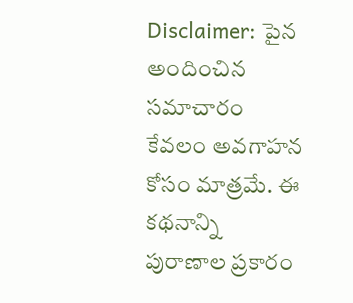Disclaimer: పైన అందించిన సమాచారం కేవలం అవగాహన కోసం మాత్రమే. ఈ కథనాన్ని  పురాణాల ప్రకారం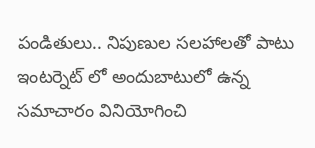పండితులు.. నిపుణుల సలహాలతో పాటు ఇంటర్నెట్ లో అందుబాటులో ఉన్న సమాచారం వినియోగించి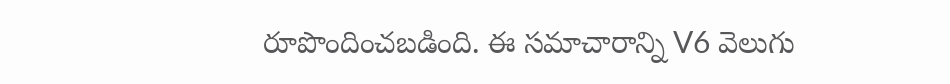రూపొందించబడింది. ఈ సమాచారాన్ని V6 వెలుగు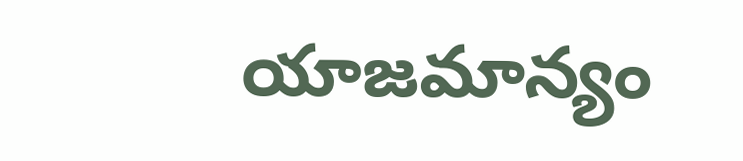యాజమాన్యం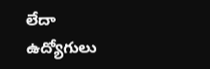లేదా ఉద్యోగులు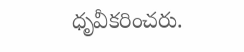ధృవీకరించరు.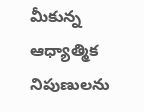మీకున్న ఆధ్యాత్మిక నిపుణులను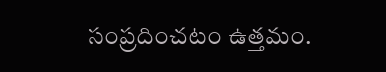సంప్రదించటం ఉత్తమం.